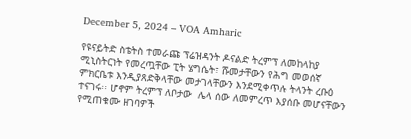December 5, 2024 – VOA Amharic

የዩናይትድ ስቴትስ ተመራጩ ፕሬዝዳንት ዶናልድ ትረምፕ ለመከላከያ ሚኒስትርነት የመረጧቸው ፒት ሄግሴት፣ ሹመታቸውን የሕግ መወሰኛ ምክርቤቱ እንዲያጸድቅላቸው መታገላቸውን እንደሚቀጥሉ ትላንት ረቡዕ ተናገሩ፡፡ ሆኖም ትረምፕ ለቦታው  ሌላ ሰው ለመምረጥ እያሰቡ መሆናቸውን የሚጠቁሙ ዘገባዎች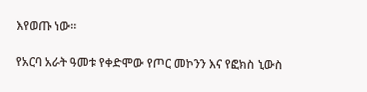እየወጡ ነው፡፡

የአርባ አራት ዓመቱ የቀድሞው የጦር መኮንን እና የፎክስ ኒውስ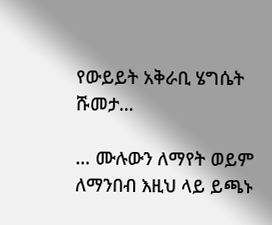የውይይት አቅራቢ ሄግሴት ሹመታ…

… ሙሉውን ለማየት ወይም ለማንበብ እዚህ ላይ ይጫኑ